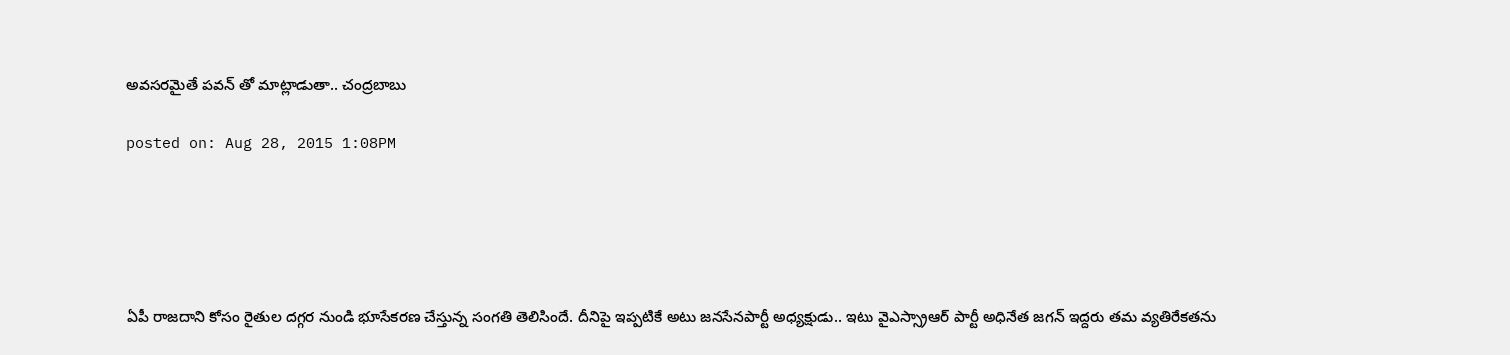అవసరమైతే పవన్ తో మాట్లాడుతా.. చంద్రబాబు

posted on: Aug 28, 2015 1:08PM





ఏపీ రాజదాని కోసం రైతుల దగ్గర నుండి భూసేకరణ చేస్తున్న సంగతి తెలిసిందే. దీనిపై ఇప్పటికే అటు జనసేనపార్టీ అధ్యక్షుడు.. ఇటు వైఎస్స్రాఆర్ పార్టీ అధినేత జగన్ ఇద్దరు తమ వ్యతిరేకతను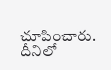చూపించారు. దీనిలో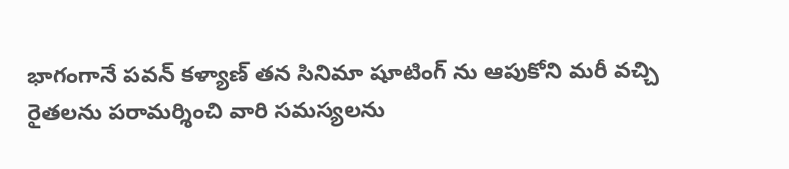భాగంగానే పవన్ కళ్యాణ్ తన సినిమా షూటింగ్ ను ఆపుకోని మరీ వచ్చి రైతలను పరామర్శించి వారి సమస్యలను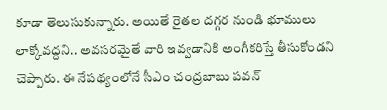కూడా తెలుసుకున్నారు. అయితే రైతల దగ్గర నుండి భూములు లాక్కోవద్దని.. అవసరమైతే వారి ఇవ్వడానికి అంగీకరిస్తే తీసుకోండని చెప్పారు. ఈ నేపథ్యంలోనే సీఎం చంద్రబాబు పవన్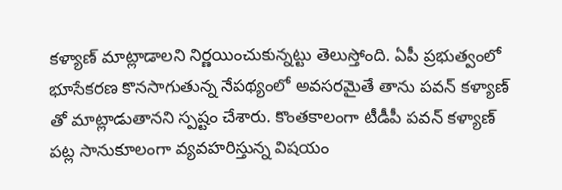కళ్యాణ్ మాట్లాడాలని నిర్ణయించుకున్నట్టు తెలుస్తోంది. ఏపీ ప్రభుత్వంలో భూసేకరణ కొనసాగుతున్న నేపథ్యంలో అవసరమైతే తాను పవన్ కళ్యాణ్ తో మాట్లాడుతానని స్పష్టం చేశారు. కొంతకాలంగా టీడీపీ పవన్ కళ్యాణ్ పట్ల సానుకూలంగా వ్యవహరిస్తున్న విషయం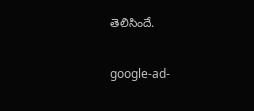తెలిసిందే.

google-ad-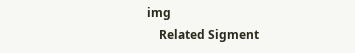img
    Related Sigment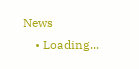News
    • Loading...